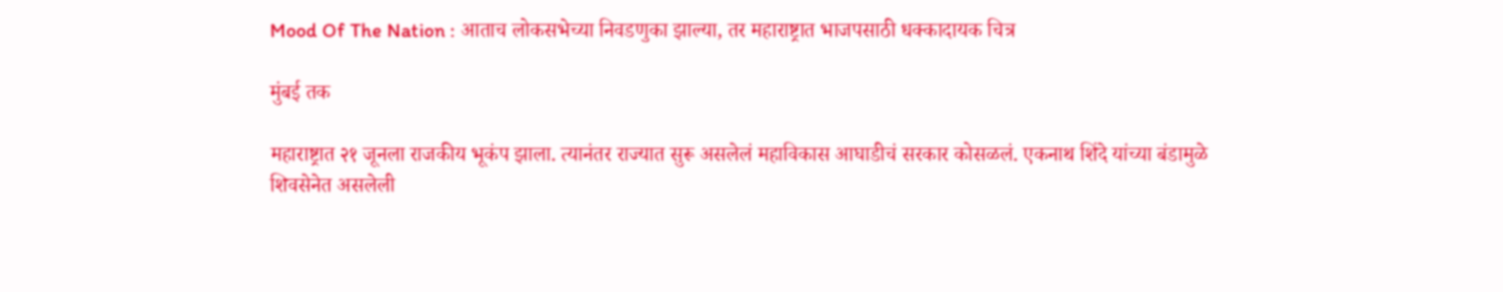Mood Of The Nation : आताच लोकसभेच्या निवडणुका झाल्या, तर महाराष्ट्रात भाजपसाठी धक्कादायक चित्र

मुंबई तक

महाराष्ट्रात २१ जूनला राजकीय भूकंप झाला. त्यानंतर राज्यात सुरू असलेलं महाविकास आघाडीचं सरकार कोसळलं. एकनाथ शिंदे यांच्या बंडामुळे शिवसेनेत असलेली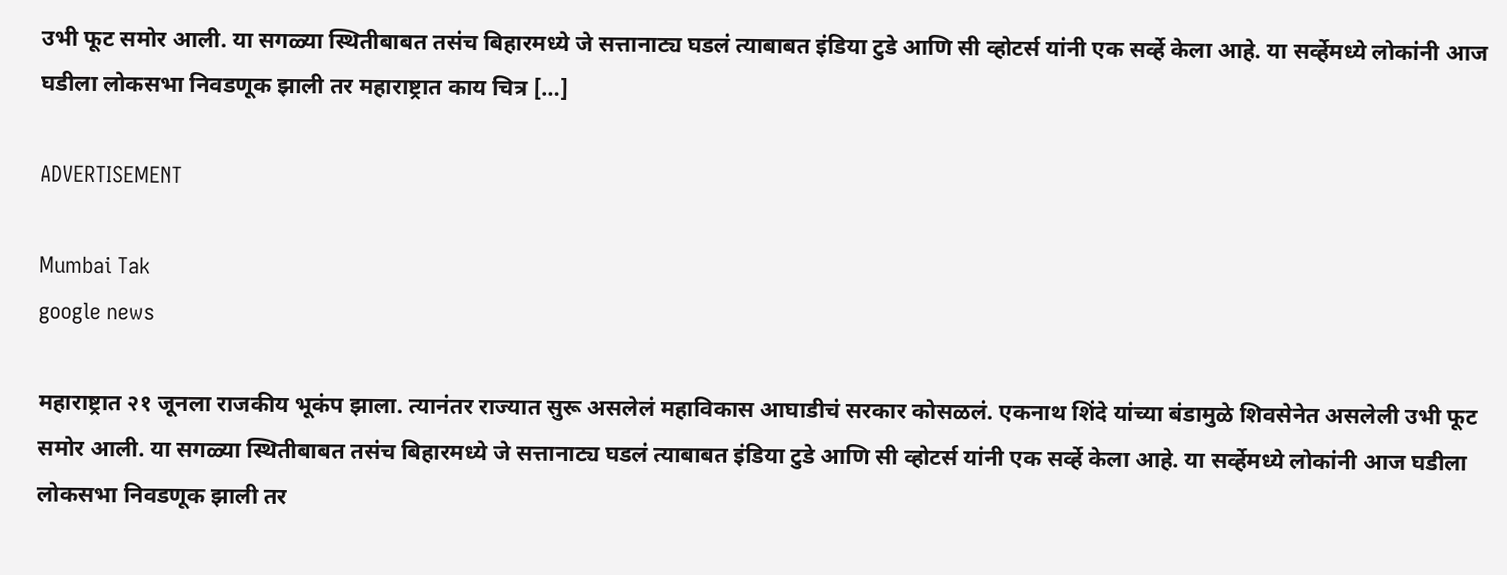उभी फूट समोर आली. या सगळ्या स्थितीबाबत तसंच बिहारमध्ये जे सत्तानाट्य घडलं त्याबाबत इंडिया टुडे आणि सी व्होटर्स यांनी एक सर्व्हे केला आहे. या सर्व्हेमध्ये लोकांनी आज घडीला लोकसभा निवडणूक झाली तर महाराष्ट्रात काय चित्र […]

ADVERTISEMENT

Mumbai Tak
google news

महाराष्ट्रात २१ जूनला राजकीय भूकंप झाला. त्यानंतर राज्यात सुरू असलेलं महाविकास आघाडीचं सरकार कोसळलं. एकनाथ शिंदे यांच्या बंडामुळे शिवसेनेत असलेली उभी फूट समोर आली. या सगळ्या स्थितीबाबत तसंच बिहारमध्ये जे सत्तानाट्य घडलं त्याबाबत इंडिया टुडे आणि सी व्होटर्स यांनी एक सर्व्हे केला आहे. या सर्व्हेमध्ये लोकांनी आज घडीला लोकसभा निवडणूक झाली तर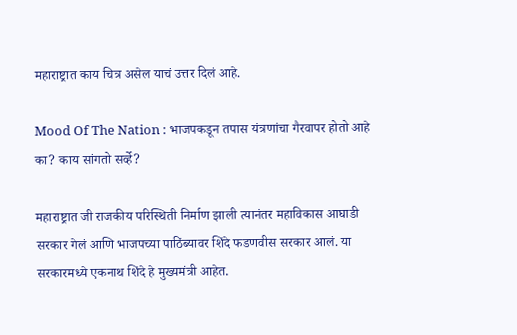महाराष्ट्रात काय चित्र असेल याचं उत्तर दिलं आहे.

Mood Of The Nation : भाजपकडून तपास यंत्रणांचा गैरवापर होतो आहे का? काय सांगतो सर्व्हे?

महाराष्ट्रात जी राजकीय परिस्थिती निर्माण झाली त्यानंतर महाविकास आघाडी सरकार गेलं आणि भाजपच्या पाठिंब्यावर शिंदे फडणवीस सरकार आलं. या सरकारमध्ये एकनाथ शिंदे हे मुख्यमंत्री आहेत.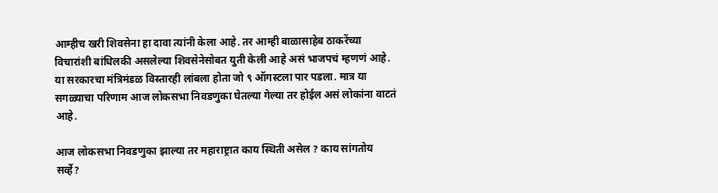आम्हीच खरी शिवसेना हा दावा त्यांनी केला आहे. तर आम्ही बाळासाहेब ठाकरेंच्या विचारांशी बांधिलकी असलेल्या शिवसेनेसोबत युती केली आहे असं भाजपचं म्हणणं आहे. या सरकारचा मंत्रिमंडळ विस्तारही लांबला होता जो ९ ऑगस्टला पार पडला. मात्र या सगळ्याचा परिणाम आज लोकसभा निवडणुका घेतल्या गेल्या तर होईल असं लोकांना वाटतं आहे.

आज लोकसभा निवडणुका झाल्या तर महाराष्ट्रात काय स्थिती असेल ? काय सांगतोय सर्व्हे?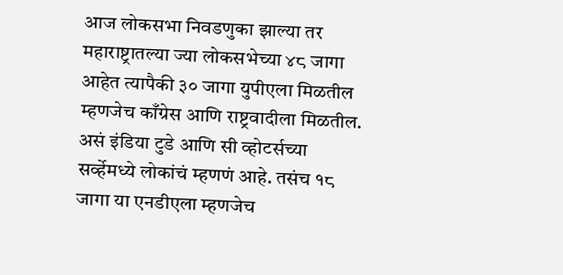आज लोकसभा निवडणुका झाल्या तर महाराष्ट्रातल्या ज्या लोकसभेच्या ४८ जागा आहेत त्यापैकी ३० जागा युपीएला मिळतील म्हणजेच काँग्रेस आणि राष्ट्रवादीला मिळतील. असं इंडिया टुडे आणि सी व्होटर्सच्या सर्व्हेमध्ये लोकांचं म्हणणं आहे. तसंच १८ जागा या एनडीएला म्हणजेच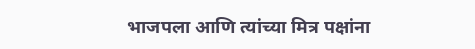भाजपला आणि त्यांच्या मित्र पक्षांना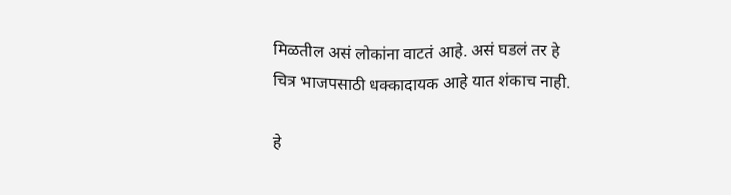मिळतील असं लोकांना वाटतं आहे. असं घडलं तर हे चित्र भाजपसाठी धक्कादायक आहे यात शंकाच नाही.

हे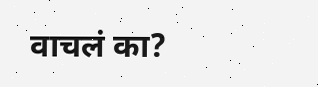वाचलं का?